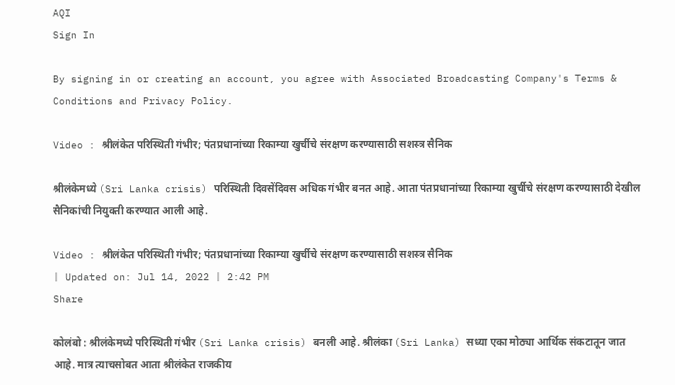AQI
Sign In

By signing in or creating an account, you agree with Associated Broadcasting Company's Terms & Conditions and Privacy Policy.

Video : श्रीलंकेत परिस्थिती गंभीर; पंतप्रधानांच्या रिकाम्या खुर्चीचे संरक्षण करण्यासाठी सशस्त्र सैनिक

श्रीलंकेमध्ये (Sri Lanka crisis) परिस्थिती दिवसेंदिवस अधिक गंभीर बनत आहे. आता पंतप्रधानांच्या रिकाम्या खुर्चीचे संरक्षण करण्यासाठी देखील सैनिकांची नियुक्ती करण्यात आली आहे.

Video : श्रीलंकेत परिस्थिती गंभीर; पंतप्रधानांच्या रिकाम्या खुर्चीचे संरक्षण करण्यासाठी सशस्त्र सैनिक
| Updated on: Jul 14, 2022 | 2:42 PM
Share

कोलंबो : श्रीलंकेमध्ये परिस्थिती गंभीर (Sri Lanka crisis) बनली आहे. श्रीलंका (Sri Lanka) सध्या एका मोठ्या आर्थिक संकटातून जात आहे. मात्र त्याचसोबत आता श्रीलंकेत राजकीय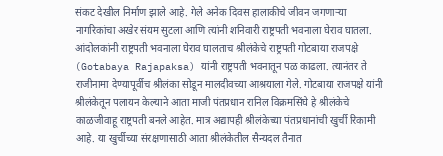संकट देखील निर्माण झाले आहे. गेले अनेक दिवस हालाकीचे जीवन जगणाऱ्या  नागरिकांचा अखेर संयम सुटला आणि त्यांनी शनिवारी राष्ट्रपती भवनाला घेराव घातला. आंदोलकांनी राष्ट्रपती भवनाला घेराव घालताच श्रीलंकेचे राष्ट्रपती गोटबाया राजपक्षे (Gotabaya Rajapaksa) यांनी राष्ट्रपती भवनातून पळ काढला. त्यानंतर ते राजीनामा देण्यापूर्वीच श्रीलंका सोडून मालदीवच्या आश्रयाला गेले. गोटबाया राजपक्षे यांनी श्रीलंकेतून पलायन केल्याने आता माजी पंतप्रधान रानिल विक्रमसिंघे हे श्रीलंकेचे काळजीवाहू राष्ट्रपती बनले आहेत. मात्र अद्यापही श्रीलंकेच्या पंतप्रधानांची खुर्ची रिकामी आहे. या खुर्चीच्या संरक्षणासाठी आता श्रीलंकेतील सैन्यदल तैनात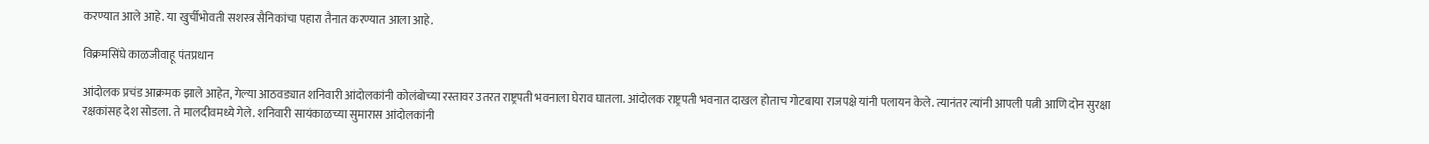करण्यात आले आहे. या खुर्चीभोवती सशस्त्र सैनिकांचा पहारा तैनात करण्यात आला आहे.

विक्रमसिंघे काळजीवाहू पंतप्रधान

आंदोलक प्रचंड आक्रमक झाले आहेत, गेल्या आठवड्यात शनिवारी आंदोलकांनी कोलंबोच्या रस्तावर उतरत राष्ट्रपती भवनाला घेराव घातला. आंदोलक राष्ट्रपती भवनात दाखल होताच गोटबाया राजपक्षे यांनी पलायन केले. त्यानंतर त्यांनी आपली पत्नी आणि दोन सुरक्षा रक्षकांसह देश सोडला. ते मालदीवमध्ये गेले. शनिवारी सायंकाळच्या सुमारास आंदोलकांनी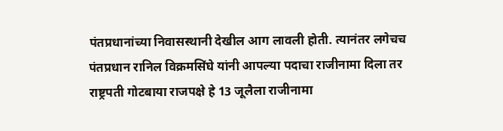पंतप्रधानांच्या निवासस्थानी देखील आग लावली होती. त्यानंतर लगेचच पंतप्रधान रानिल विक्रमसिंघे यांनी आपल्या पदाचा राजीनामा दिला तर राष्ट्रपती गोटबाया राजपक्षे हे 13 जूलैला राजीनामा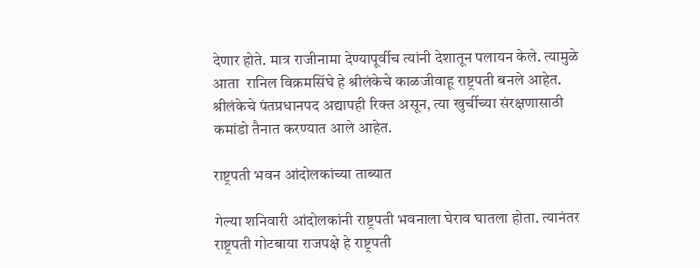देणार होते. मात्र राजीनामा देण्यापूर्वीच त्यांनी देशातून पलायन केले. त्यामुळे आता  रानिल विक्रमसिंघे हे श्रीलंकेचे काळजीवाहू राष्ट्रपती बनले आहेत. श्रीलंकेचे पंतप्रधानपद अद्यापही रिक्त असून, त्या खुर्चीच्या संरक्षणासाठी कमांडो तैनात करण्यात आले आहेत.

राष्ट्रपती भवन आंदोलकांच्या ताब्यात

गेल्या शनिवारी आंदोलकांनी राष्ट्रपती भवनाला घेराव घातला होता. त्यानंतर राष्ट्रपती गोटबाया राजपक्षे हे राष्ट्रपती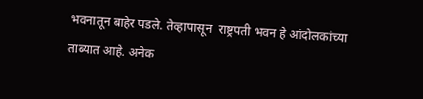भवनातून बाहेर पडले. तेव्हापासून  राष्ट्रपती भवन हे आंदोलकांच्या ताब्यात आहे. अनेक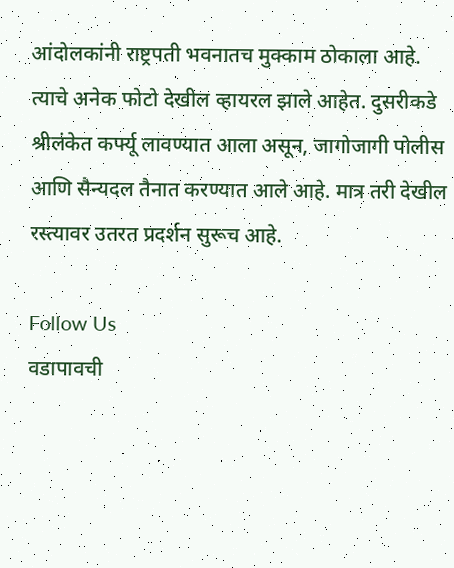आंदोलकांनी राष्ट्रपती भवनातच मुक्काम ठोकाला आहे. त्याचे अनेक फोटो देखील व्हायरल झाले आहेत. दुसरीकडे श्रीलंकेत कर्फ्यू लावण्यात आला असून, जागोजागी पोलीस आणि सैन्यदल तैनात करण्यात आले आहे. मात्र तरी देखील रस्त्यावर उतरत प्रदर्शन सुरूच आहे.

Follow Us
वडापावची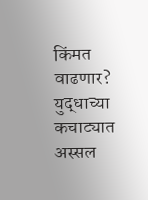किंमत वाढणार? युद्धाच्या कचाट्यात अस्सल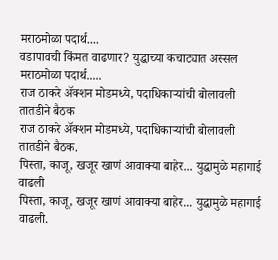मराठमोळा पदार्थ....
वडापावची किंमत वाढणार? युद्धाच्या कचाट्यात अस्सल मराठमोळा पदार्थ.....
राज ठाकरे अ‍ॅक्शन मोडमध्ये, पदाधिकाऱ्यांची बोलावली तातडीने बैठक
राज ठाकरे अ‍ॅक्शन मोडमध्ये, पदाधिकाऱ्यांची बोलावली तातडीने बैठक.
पिस्ता, काजू, खजूर खाणं आवाक्या बाहेर... युद्धामुळे महागाई वाढली
पिस्ता, काजू, खजूर खाणं आवाक्या बाहेर... युद्धामुळे महागाई वाढली.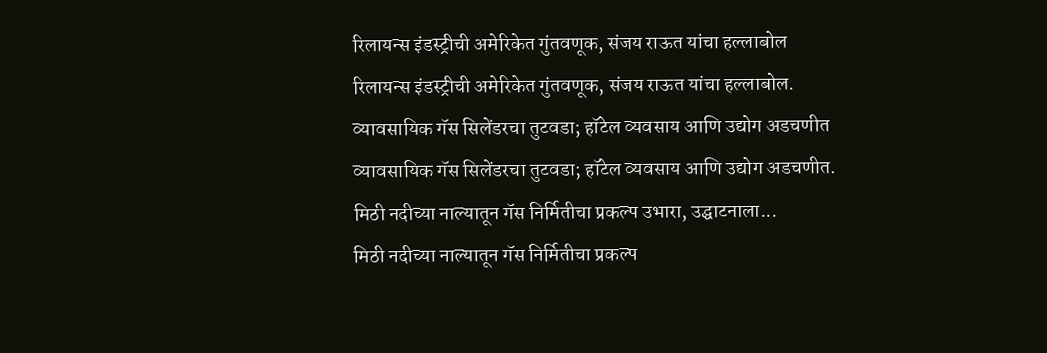रिलायन्स इंडस्ट्रीची अमेरिकेत गुंतवणूक, संजय राऊत यांचा हल्लाबोल
रिलायन्स इंडस्ट्रीची अमेरिकेत गुंतवणूक, संजय राऊत यांचा हल्लाबोल.
व्यावसायिक गॅस सिलेंडरचा तुटवडा; हॉटेल व्यवसाय आणि उद्योग अडचणीत
व्यावसायिक गॅस सिलेंडरचा तुटवडा; हॉटेल व्यवसाय आणि उद्योग अडचणीत.
मिठी नदीच्या नाल्यातून गॅस निर्मितीचा प्रकल्प उभारा, उद्घाटनाला...
मिठी नदीच्या नाल्यातून गॅस निर्मितीचा प्रकल्प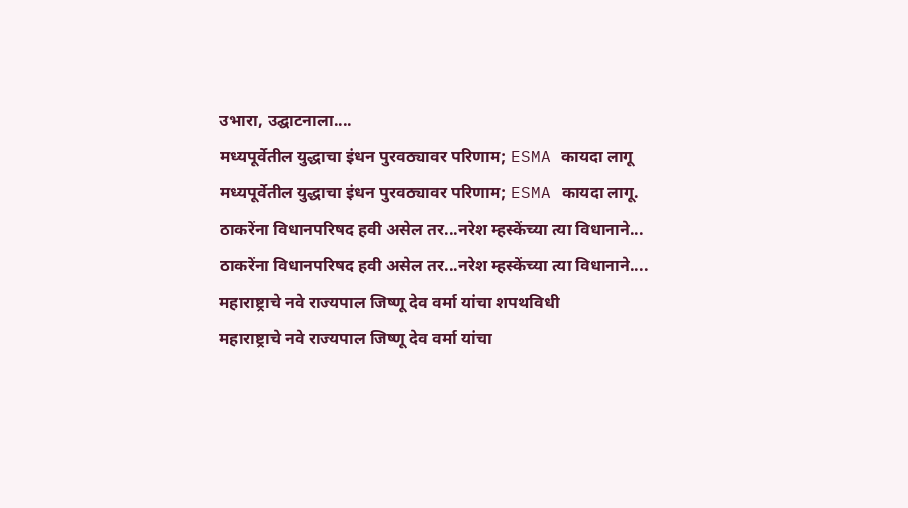उभारा, उद्घाटनाला....
मध्यपूर्वेतील युद्धाचा इंधन पुरवठ्यावर परिणाम; ESMA कायदा लागू
मध्यपूर्वेतील युद्धाचा इंधन पुरवठ्यावर परिणाम; ESMA कायदा लागू.
ठाकरेंना विधानपरिषद हवी असेल तर...नरेश म्हस्केंच्या त्या विधानाने...
ठाकरेंना विधानपरिषद हवी असेल तर...नरेश म्हस्केंच्या त्या विधानाने....
महाराष्ट्राचे नवे राज्यपाल जिष्णू देव वर्मा यांचा शपथविधी
महाराष्ट्राचे नवे राज्यपाल जिष्णू देव वर्मा यांचा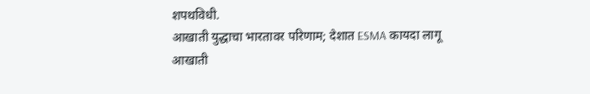शपथविधी.
आखाती युद्धाचा भारतावर परिणाम; देशात ESMA कायदा लागू
आखाती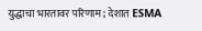युद्धाचा भारतावर परिणाम; देशात ESMA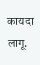कायदा लागू.